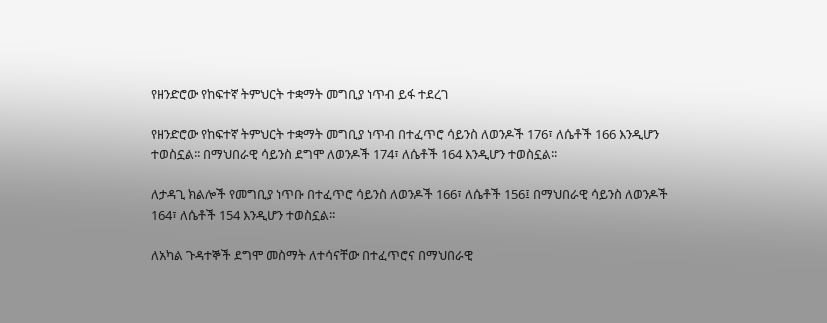የዘንድሮው የከፍተኛ ትምህርት ተቋማት መግቢያ ነጥብ ይፋ ተደረገ

የዘንድሮው የከፍተኛ ትምህርት ተቋማት መግቢያ ነጥብ በተፈጥሮ ሳይንስ ለወንዶች 176፣ ለሴቶች 166 እንዲሆን ተወስኗል፡፡ በማህበራዊ ሳይንስ ደግሞ ለወንዶች 174፣ ለሴቶች 164 እንዲሆን ተወስኗል፡፡

ለታዳጊ ክልሎች የመግቢያ ነጥቡ በተፈጥሮ ሳይንስ ለወንዶች 166፣ ለሴቶች 156፤ በማህበራዊ ሳይንስ ለወንዶች 164፣ ለሴቶች 154 እንዲሆን ተወስኗል፡፡

ለአካል ጉዳተኞች ደግሞ መስማት ለተሳናቸው በተፈጥሮና በማህበራዊ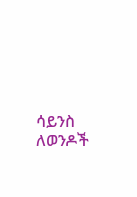ሳይንስ ለወንዶች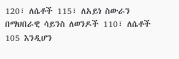120፣ ለሴቶች 115፣ ለአይነ ስውራን በማህበራዊ ሳይንስ ለወንዶች 110፣ ለሴቶች 105 እንዲሆን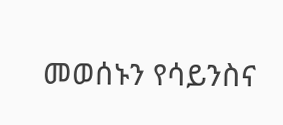መወሰኑን የሳይንስና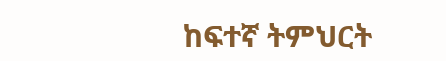ከፍተኛ ትምህርት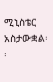ሚኒስቴር አስታውቋል፡፡